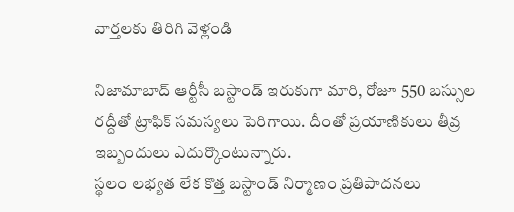వార్తలకు తిరిగి వెళ్లండి

నిజామాబాద్ ఆర్టీసీ బస్టాండ్ ఇరుకుగా మారి, రోజూ 550 బస్సుల రద్దీతో ట్రాఫిక్ సమస్యలు పెరిగాయి. దీంతో ప్రయాణికులు తీవ్ర ఇబ్బందులు ఎదుర్కొంటున్నారు.
స్థలం లభ్యత లేక కొత్త బస్టాండ్ నిర్మాణం ప్రతిపాదనలు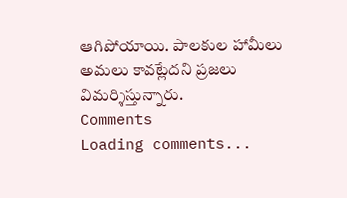ఆగిపోయాయి. పాలకుల హామీలు అమలు కావట్లేదని ప్రజలు విమర్శిస్తున్నారు.
Comments
Loading comments...